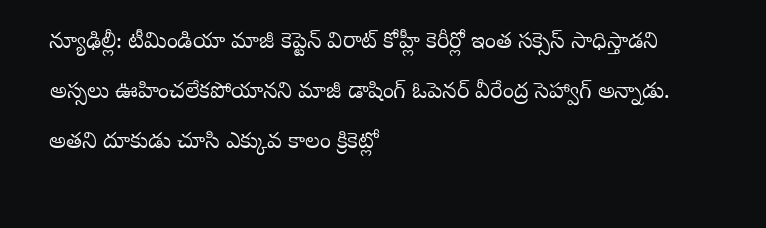న్యూఢిల్లీ: టీమిండియా మాజీ కెప్టెన్ విరాట్ కోహ్లీ కెరీర్లో ఇంత సక్సెస్ సాధిస్తాడని అస్సలు ఊహించలేకపోయానని మాజీ డాషింగ్ ఓపెనర్ వీరేంద్ర సెహ్వాగ్ అన్నాడు. అతని దూకుడు చూసి ఎక్కువ కాలం క్రికెట్లో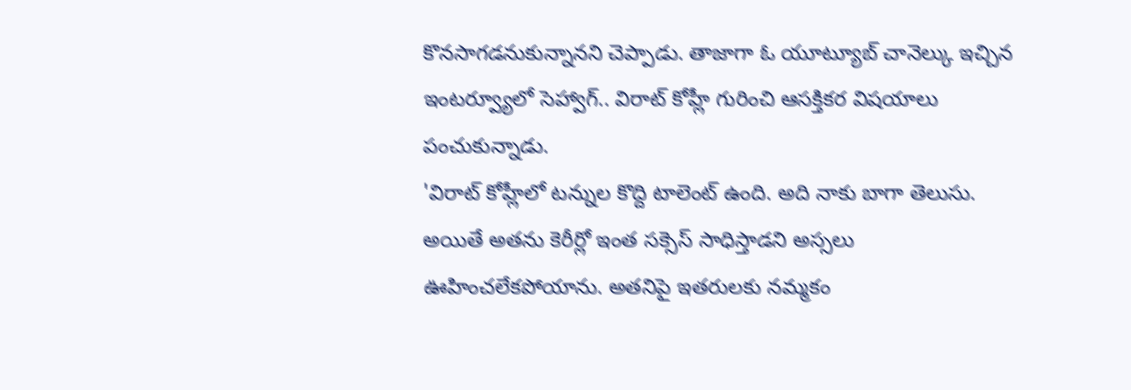కొనసాగడనుకున్నానని చెప్పాడు. తాజాగా ఓ యూట్యూబ్ చానెల్కు ఇచ్చిన ఇంటర్వ్యూలో సెహ్వాగ్.. విరాట్ కోహ్లీ గురించి ఆసక్తికర విషయాలు పంచుకున్నాడు.
'విరాట్ కోహ్లీలో టన్నుల కొద్ది టాలెంట్ ఉంది. అది నాకు బాగా తెలుసు. అయితే అతను కెరీర్లో ఇంత సక్సెస్ సాధిస్తాడని అస్సలు ఊహించలేకపోయాను. అతనిపై ఇతరులకు నమ్మకం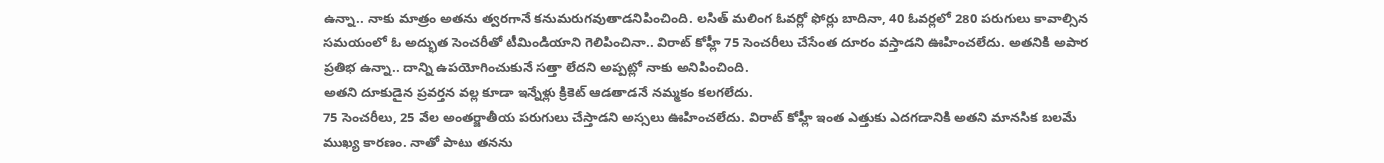ఉన్నా.. నాకు మాత్రం అతను త్వరగానే కనుమరుగవుతాడనిపించింది. లసిత్ మలింగ ఓవర్లో ఫోర్లు బాదినా, 40 ఓవర్లలో 280 పరుగులు కావాల్సిన సమయంలో ఓ అద్భుత సెంచరీతో టీమిండియాని గెలిపించినా.. విరాట్ కోహ్లీ 75 సెంచరీలు చేసేంత దూరం వస్తాడని ఊహించలేదు. అతనికి అపార ప్రతిభ ఉన్నా.. దాన్ని ఉపయోగించుకునే సత్తా లేదని అప్పట్లో నాకు అనిపించింది.
అతని దూకుడైన ప్రవర్తన వల్ల కూడా ఇన్నేళ్లు క్రికెట్ ఆడతాడనే నమ్మకం కలగలేదు.
75 సెంచరీలు, 25 వేల అంతర్జాతీయ పరుగులు చేస్తాడని అస్సలు ఊహించలేదు. విరాట్ కోహ్లీ ఇంత ఎత్తుకు ఎదగడానికి అతని మానసిక బలమే ముఖ్య కారణం. నాతో పాటు తనను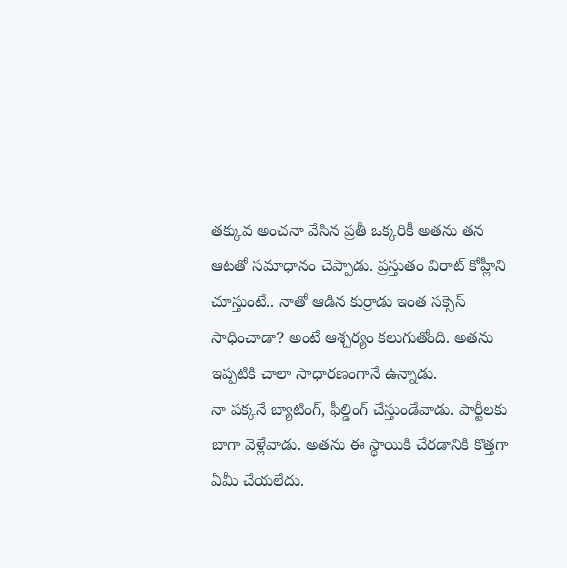తక్కువ అంచనా వేసిన ప్రతీ ఒక్కరికీ అతను తన ఆటతో సమాధానం చెప్పాడు. ప్రస్తుతం విరాట్ కోహ్లీని చూస్తుంటే.. నాతో ఆడిన కుర్రాడు ఇంత సక్సెస్ సాధించాడా? అంటే ఆశ్చర్యం కలుగుతోంది. అతను ఇప్పటికి చాలా సాధారణంగానే ఉన్నాడు.
నా పక్కనే బ్యాటింగ్, ఫీల్డింగ్ చేస్తుండేవాడు. పార్టీలకు బాగా వెళ్లేవాడు. అతను ఈ స్థాయికి చేరడానికి కొత్తగా ఏమీ చేయలేదు.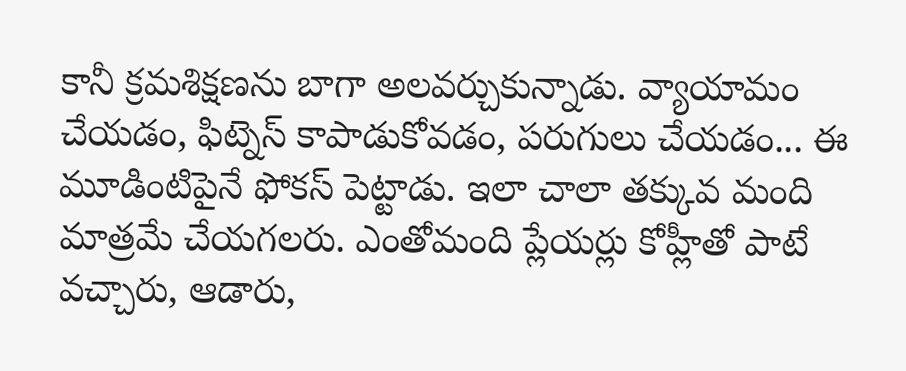కానీ క్రమశిక్షణను బాగా అలవర్చుకున్నాడు. వ్యాయామం చేయడం, ఫిట్నెస్ కాపాడుకోవడం, పరుగులు చేయడం... ఈ మూడింటిపైనే ఫోకస్ పెట్టాడు. ఇలా చాలా తక్కువ మంది మాత్రమే చేయగలరు. ఎంతోమంది ప్లేయర్లు కోహ్లీతో పాటే వచ్చారు, ఆడారు,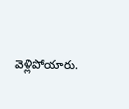వెళ్లిపోయారు.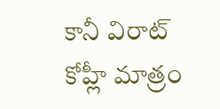కానీ విరాట్ కోహ్లీ మాత్రం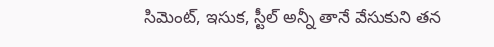సిమెంట్, ఇసుక, స్టీల్ అన్నీ తానే వేసుకుని తన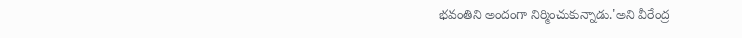భవంతిని అందంగా నిర్మించుకున్నాడు.'అని వీరేంద్ర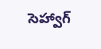సెహ్వాగ్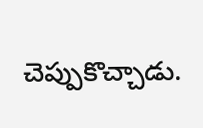చెప్పుకొచ్చాడు.